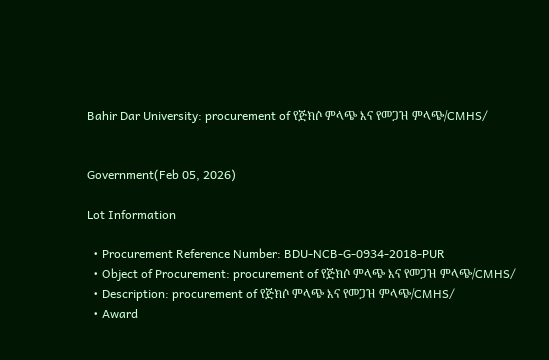Bahir Dar University: procurement of የጅክሶ ምላጭ እና የመጋዝ ምላጭ/CMHS/


Government(Feb 05, 2026)

Lot Information

  • Procurement Reference Number: BDU-NCB-G-0934-2018-PUR
  • Object of Procurement: procurement of የጅክሶ ምላጭ እና የመጋዝ ምላጭ/CMHS/
  • Description: procurement of የጅክሶ ምላጭ እና የመጋዝ ምላጭ/CMHS/
  • Award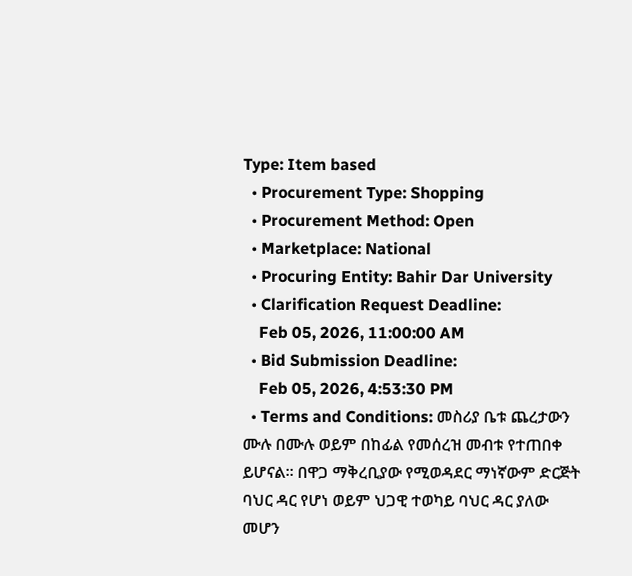Type: Item based
  • Procurement Type: Shopping
  • Procurement Method: Open
  • Marketplace: National
  • Procuring Entity: Bahir Dar University
  • Clarification Request Deadline:
    Feb 05, 2026, 11:00:00 AM
  • Bid Submission Deadline:
    Feb 05, 2026, 4:53:30 PM
  • Terms and Conditions: መስሪያ ቤቱ ጨረታውን ሙሉ በሙሉ ወይም በከፊል የመሰረዝ መብቱ የተጠበቀ ይሆናል፡፡ በዋጋ ማቅረቢያው የሚወዳደር ማነኛውም ድርጅት ባህር ዳር የሆነ ወይም ህጋዊ ተወካይ ባህር ዳር ያለው መሆን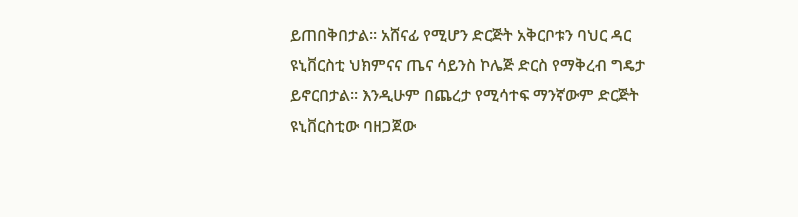ይጠበቅበታል፡፡ አሸናፊ የሚሆን ድርጅት አቅርቦቱን ባህር ዳር ዩኒቨርስቲ ህክምናና ጤና ሳይንስ ኮሌጅ ድርስ የማቅረብ ግዴታ ይኖርበታል፡፡ እንዲሁም በጨረታ የሚሳተፍ ማንኛውም ድርጅት ዩኒቨርስቲው ባዘጋጀው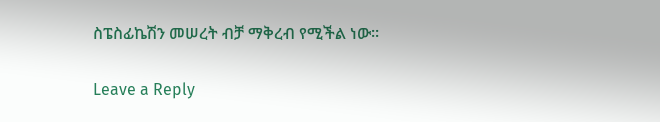ስፔስፊኬሽን መሠረት ብቻ ማቅረብ የሚችል ነው፡፡

Leave a Reply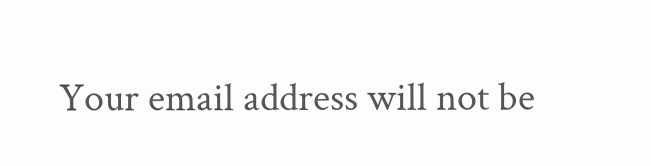Your email address will not be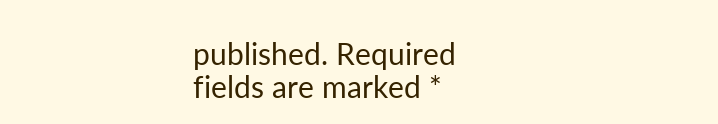published. Required fields are marked *